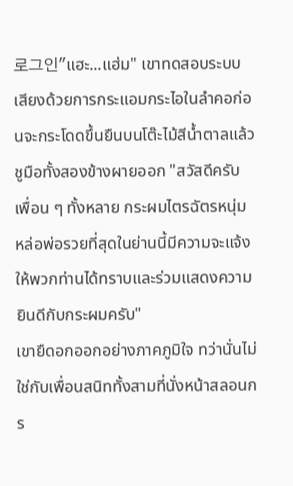로그인"แฮะ...แฮ่ม" เขาทดสอบระบบเสียงด้วยการกระแอมกระไอในลำคอก่อนจะกระโดดขึ้นยืนบนโต๊ะไม้สีน้ำตาลแล้วชูมือทั้งสองข้างผายออก "สวัสดีครับเพื่อน ๆ ทั้งหลาย กระผมไตรฉัตรหนุ่มหล่อพ่อรวยที่สุดในย่านนี้มีความจะแจ้งให้พวกท่านได้ทราบและร่วมแสดงความยินดีกับกระผมครับ"
เขายืดอกออกอย่างภาคภูมิใจ ทว่านั่นไม่ใช่กับเพื่อนสนิททั้งสามที่นั่งหน้าสลอนกร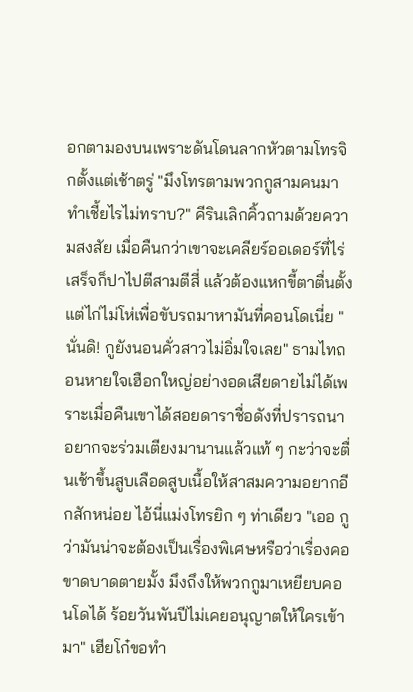อกตามองบนเพราะดันโดนลากหัวตามโทรจิกตั้งแต่เช้าตรู่ "มึงโทรตามพวกกูสามคนมาทำเชี้ยไรไม่ทราบ?" คีรินเลิกคิ้วถามด้วยความสงสัย เมื่อคืนกว่าเขาจะเคลียร์ออเดอร์ที่ไร่เสร็จก็ปาไปตีสามตีสี่ แล้วต้องแหกขี้ตาตื่นตั้งแต่ไก่ไม่โห่เพื่อขับรถมาหามันที่คอนโดเนี่ย "นั่นดิ! กูยังนอนคั่วสาวไม่อิ่มใจเลย" ธามไทถอนหายใจเฮือกใหญ่อย่างอดเสียดายไม่ได้เพราะเมื่อคืนเขาได้สอยดาราชื่อดังที่ปรารถนาอยากจะร่วมเตียงมานานแล้วแท้ ๆ กะว่าจะตื่นเช้าขึ้นสูบเลือดสูบเนื้อให้สาสมความอยากอีกสักหน่อย ไอ้นี่แม่งโทรยิก ๆ ท่าเดียว "เออ กูว่ามันน่าจะต้องเป็นเรื่องพิเศษหรือว่าเรื่องคอขาดบาดตายมั้ง มึงถึงให้พวกกูมาเหยียบคอนโดได้ ร้อยวันพันปีไม่เคยอนุญาตให้ใครเข้ามา" เฮียโก๋ขอทำ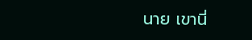นาย เขานี่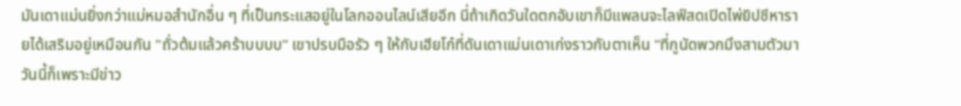มันเดาแม่นยิ่งกว่าแม่หมอสำนักอื่น ๆ ที่เป็นกระแสอยู่ในโลกออนไลน์เสียอีก นี่ถ้าเกิดวันใดตกอับเขาก็มีแพลนจะไลฟ์สดเปิดไพ่ยิปซีหารายได้เสริมอยู่เหมือนกัน "ถั่วต้มแล้วคร้าบบบบ" เขาปรบมือรัว ๆ ให้กับเฮียโก๋ที่ดันเดาแม่นเดาเก่งราวกับตาเห็น "ที่กูนัดพวกมึงสามตัวมาวันนี้ก็เพราะมีข่าว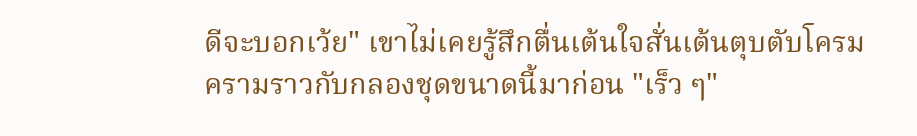ดีจะบอกเว้ย" เขาไม่เคยรู้สึกตื่นเต้นใจสั่นเต้นตุบตับโครมครามราวกับกลองชุดขนาดนี้มาก่อน "เร็ว ๆ"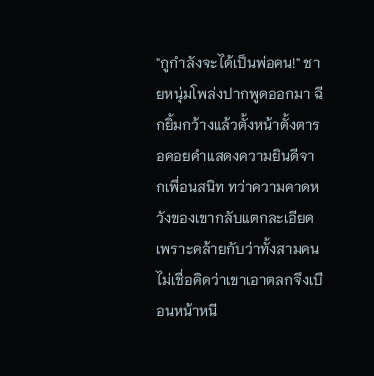"กูกำลังจะได้เป็นพ่อคน!" ชายหนุ่มโพล่งปากพูดออกมา ฉีกยิ้มกว้างแล้วตั้งหน้าตั้งตารอคอยคำแสดงความยินดีจากเพื่อนสนิท ทว่าความคาดหวังของเขากลับแตกละเอียดเพราะคล้ายกับว่าทั้งสามคนไม่เชื่อคิดว่าเขาเอาตลกจึงเบือนหน้าหนี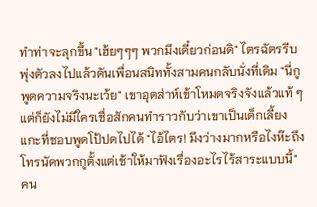ทำท่าจะลุกขึ้น "เฮ้ยๆๆๆ พวกมึงเดี๋ยวก่อนดิ" ไตรฉัตรรีบพุ่งตัวลงไปแล้วดันเพื่อนสนิททั้งสามคนกลับนั่งที่เดิม "นี่กูพูดความจริงนะเว้ย" เขาอุตส่าห์เข้าโหมดจริงจังแล้วแท้ ๆ แต่ก็ยังไม่มีใครเชื่อสักคนทำราวกับว่าเขาเป็นเด็กเลี้ยงแกะที่ชอบพูดโป้ปดไปได้ "ไอ้ไตร! มึงว่างมากหรือไงห๊ะถึงโทรนัดพวกกูตั้งแต่เช้าให้มาฟังเรื่องอะไรไร้สาระแบบนี้" คน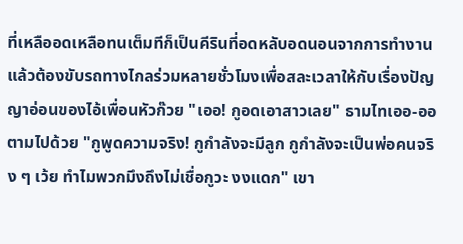ที่เหลืออดเหลือทนเต็มทีก็เป็นคีรินที่อดหลับอดนอนจากการทำงานแล้วต้องขับรถทางไกลร่วมหลายชั่วโมงเพื่อสละเวลาให้กับเรื่องปัญญาอ่อนของไอ้เพื่อนหัวก๊วย "เออ! กูอดเอาสาวเลย" ธามไทเออ-ออตามไปด้วย "กูพูดความจริง! กูกำลังจะมีลูก กูกำลังจะเป็นพ่อคนจริง ๆ เว้ย ทำไมพวกมึงถึงไม่เชื่อกูวะ งงแดก" เขา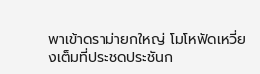พาเข้าดราม่ายกใหญ่ โมโหฟัดเหวี่ยงเต็มที่ประชดประชันก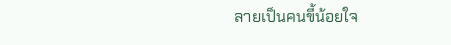ลายเป็นคนขี้น้อยใจ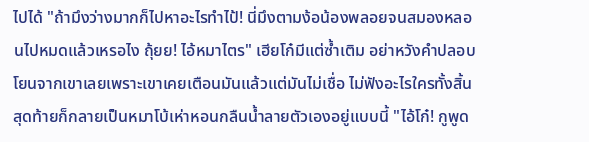ไปได้ "ถ้ามึงว่างมากก็ไปหาอะไรทำไป้! นี่มึงตามง้อน้องพลอยจนสมองหลอนไปหมดแล้วเหรอไง ถุ้ยย! ไอ้หมาไตร" เฮียโก๋มีแต่ซ้ำเติม อย่าหวังคำปลอบโยนจากเขาเลยเพราะเขาเคยเตือนมันแล้วแต่มันไม่เชื่อ ไม่ฟังอะไรใครทั้งสิ้น สุดท้ายก็กลายเป็นหมาโบ้เห่าหอนกลืนน้ำลายตัวเองอยู่แบบนี้ "ไอ้โก๋! กูพูด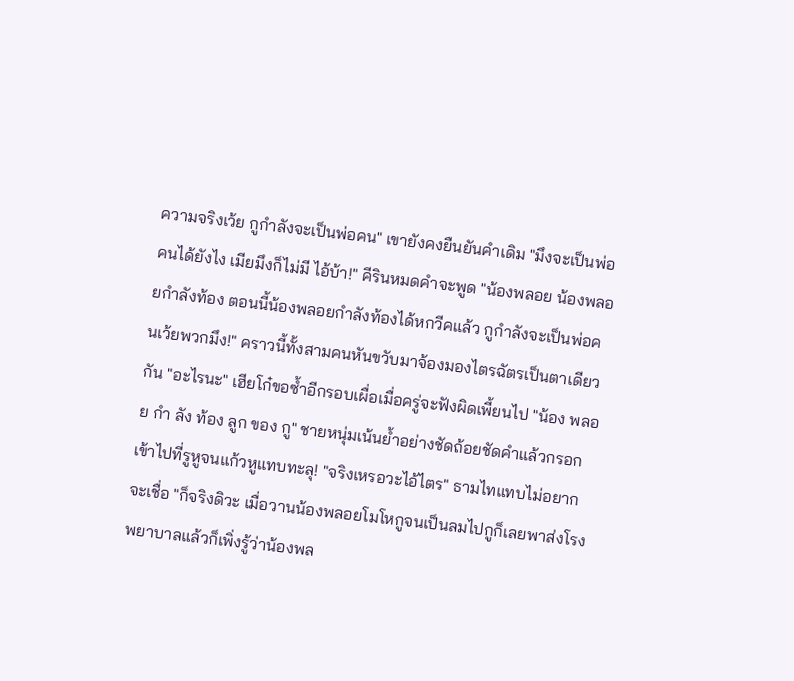ความจริงเว้ย กูกำลังจะเป็นพ่อคน" เขายังคงยืนยันคำเดิม "มึงจะเป็นพ่อคนได้ยังไง เมียมึงก็ไม่มี ไอ้บ้า!" คีรินหมดคำจะพูด "น้องพลอย น้องพลอยกำลังท้อง ตอนนี้น้องพลอยกำลังท้องได้หกวีคแล้ว กูกำลังจะเป็นพ่อคนเว้ยพวกมึง!" คราวนี้ทั้งสามคนหันขวับมาจ้องมองไตรฉัตรเป็นตาเดียวกัน "อะไรนะ" เฮียโก๋ขอซ้ำอีกรอบเผื่อเมื่อครู่จะฟังผิดเพี้ยนไป "น้อง พลอย กำ ลัง ท้อง ลูก ของ กู" ชายหนุ่มเน้นย้ำอย่างชัดถ้อยชัดคำแล้วกรอกเข้าไปที่รูหูจนแก้วหูแทบทะลุ! "จริงเหรอวะไอ้ไตร" ธามไทแทบไม่อยากจะเชื่อ "ก็จริงดิวะ เมื่อวานน้องพลอยโมโหกูจนเป็นลมไปกูก็เลยพาส่งโรงพยาบาลแล้วก็เพิ่งรู้ว่าน้องพล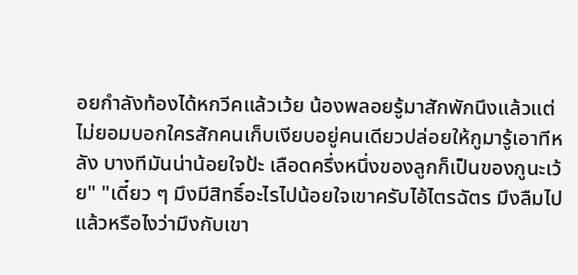อยกำลังท้องได้หกวีคแล้วเว้ย น้องพลอยรู้มาสักพักนึงแล้วแต่ไม่ยอมบอกใครสักคนเก็บเงียบอยู่คนเดียวปล่อยให้กูมารู้เอาทีหลัง บางทีมันน่าน้อยใจป้ะ เลือดครึ่งหนึ่งของลูกก็เป็นของกูนะเว้ย" "เดี๋ยว ๆ มึงมีสิทธิ์อะไรไปน้อยใจเขาครับไอ้ไตรฉัตร มึงลืมไปแล้วหรือไงว่ามึงกับเขา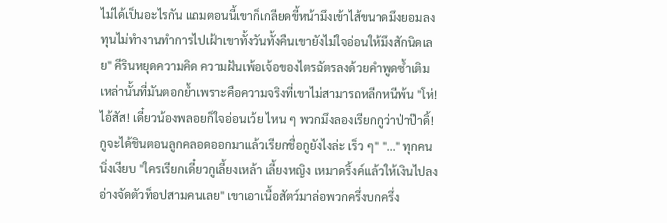ไม่ได้เป็นอะไรกัน แถมตอนนี้เขาก็เกลียดขี้หน้ามึงเข้าไส้ขนาดมึงยอมลงทุนไม่ทำงานทำการไปเฝ้าเขาทั้งวันทั้งคืนเขายังไม่ใจอ่อนให้มึงสักนิดเลย" คีรินหยุดความคิด ความฝันเพ้อเจ้อของไตรฉัตรลงด้วยคำพูดซ้ำเติมเหล่านั้นที่มันตอกย้ำเพราะคือความจริงที่เขาไม่สามารถหลีกหนีพ้น "โห่! ไอ้สัส! เดี๋ยวน้องพลอยก็ใจอ่อนเว้ย ไหน ๆ พวกมึงลองเรียกกูว่าป่าป๊าดิ้! กูจะได้ชินตอนลูกคลอดออกมาแล้วเรียกชื่อกูยังไงล่ะ เร็ว ๆ" "..." ทุกคนนิ่งเงียบ "ใครเรียกเดี๋ยวกูเลี้ยงเหล้า เลี้ยงหญิง เหมาดริ้งค์แล้วให้เงินไปลงอ่างจัดตัวท็อปสามคนเลย" เขาเอาเนื้อสัตว์มาล่อพวกครึ่งบกครึ่ง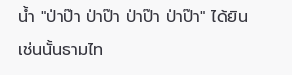น้ำ "ป่าป๊า ป่าป๊า ป่าป๊า ป่าป๊า" ได้ยินเช่นนั้นธามไท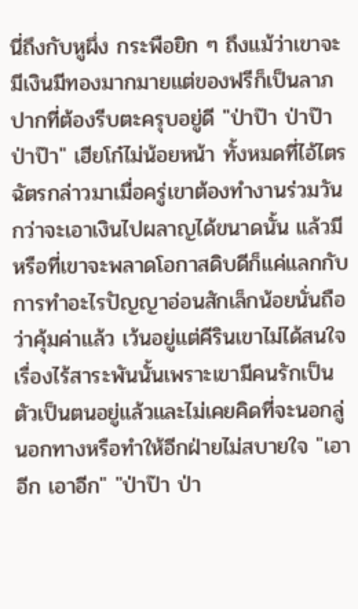นี่ถึงกับหูผึ่ง กระพือยิก ๆ ถึงแม้ว่าเขาจะมีเงินมีทองมากมายแต่ของฟรีก็เป็นลาภปากที่ต้องรีบตะครุบอยู่ดี "ป่าป๊า ป่าป๊า ป่าป๊า" เฮียโก๋ไม่น้อยหน้า ทั้งหมดที่ไอ้ไตรฉัตรกล่าวมาเมื่อครู่เขาต้องทำงานร่วมวันกว่าจะเอาเงินไปผลาญได้ขนาดนั้น แล้วมีหรือที่เขาจะพลาดโอกาสดิบดีก็แค่แลกกับการทำอะไรปัญญาอ่อนสักเล็กน้อยนั่นถือว่าคุ้มค่าแล้ว เว้นอยู่แต่คีรินเขาไม่ได้สนใจเรื่องไร้สาระพันนั้นเพราะเขามีคนรักเป็นตัวเป็นตนอยู่แล้วและไม่เคยคิดที่จะนอกลู่นอกทางหรือทำให้อีกฝ่ายไม่สบายใจ "เอาอีก เอาอีก" "ป่าป๊า ป่า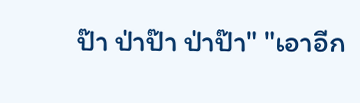ป๊า ป่าป๊า ป่าป๊า" "เอาอีก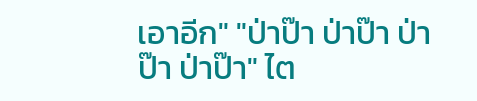เอาอีก" "ป่าป๊า ป่าป๊า ป่าป๊า ป่าป๊า" ไต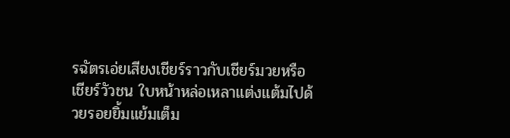รฉัตรเอ่ยเสียงเชียร์ราวกับเชียร์มวยหรือเชียร์วัวชน ใบหน้าหล่อเหลาแต่งแต้มไปด้วยรอยยิ้มแย้มเต็ม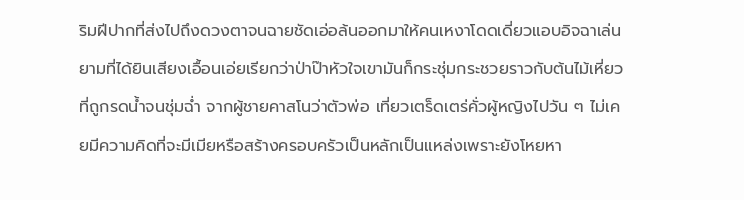ริมฝีปากที่ส่งไปถึงดวงตาจนฉายชัดเอ่อล้นออกมาให้คนเหงาโดดเดี่ยวแอบอิจฉาเล่น ยามที่ได้ยินเสียงเอื้อนเอ่ยเรียกว่าป่าป๊าหัวใจเขามันก็กระชุ่มกระชวยราวกับต้นไม้เหี่ยวที่ถูกรดน้ำจนชุ่มฉ่ำ จากผู้ชายคาสโนว่าตัวพ่อ เที่ยวเตร็ดเตร่คั่วผู้หญิงไปวัน ๆ ไม่เคยมีความคิดที่จะมีเมียหรือสร้างครอบครัวเป็นหลักเป็นแหล่งเพราะยังโหยหา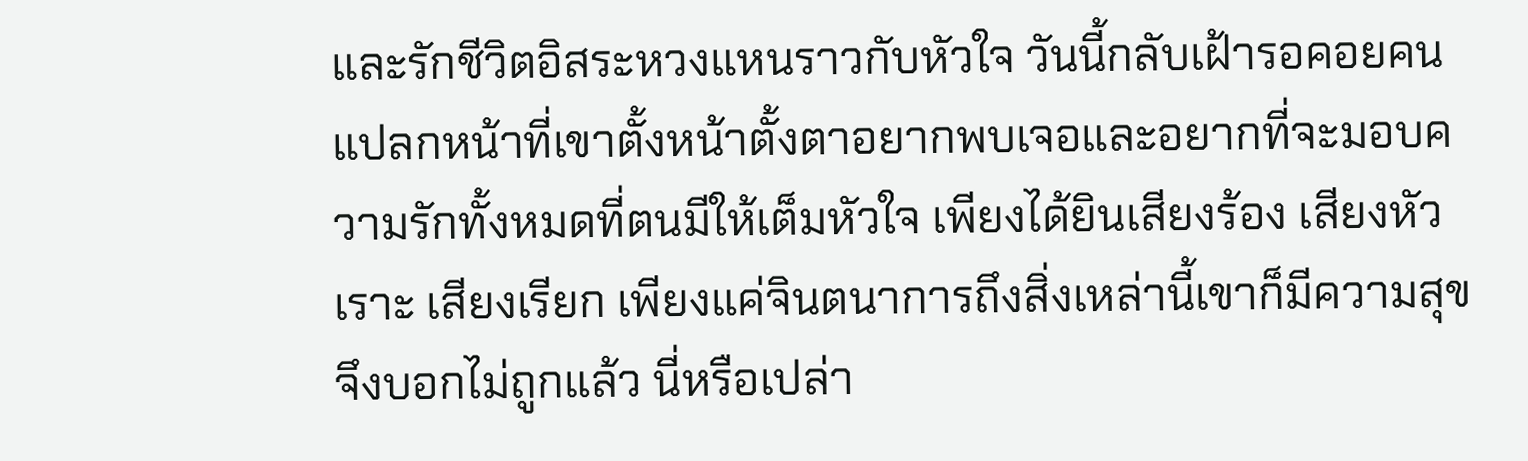และรักชีวิตอิสระหวงแหนราวกับหัวใจ วันนี้กลับเฝ้ารอคอยคนแปลกหน้าที่เขาตั้งหน้าตั้งตาอยากพบเจอและอยากที่จะมอบความรักทั้งหมดที่ตนมีให้เต็มหัวใจ เพียงได้ยินเสียงร้อง เสียงหัวเราะ เสียงเรียก เพียงแค่จินตนาการถึงสิ่งเหล่านี้เขาก็มีความสุขจึงบอกไม่ถูกแล้ว นี่หรือเปล่า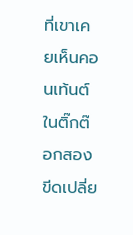ที่เขาเคยเห็นคอนเท้นต์ในติ๊กต๊อกสองขีดเปลี่ย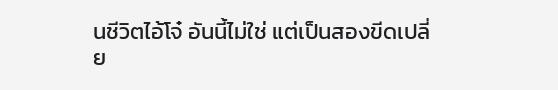นชีวิตไอ้โจ๋ อันนี้ไม่ใช่ แต่เป็นสองขีดเปลี่ย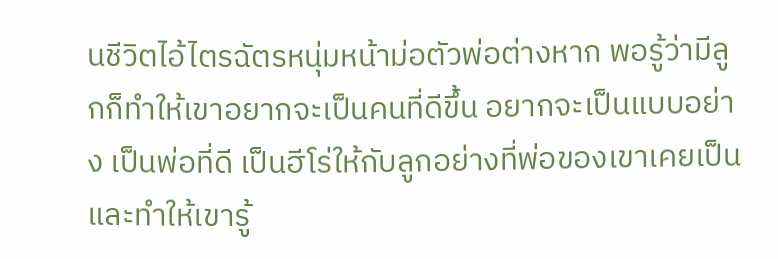นชีวิตไอ้ไตรฉัตรหนุ่มหน้าม่อตัวพ่อต่างหาก พอรู้ว่ามีลูกก็ทำให้เขาอยากจะเป็นคนที่ดีขึ้น อยากจะเป็นแบบอย่าง เป็นพ่อที่ดี เป็นฮีโร่ให้กับลูกอย่างที่พ่อของเขาเคยเป็นและทำให้เขารู้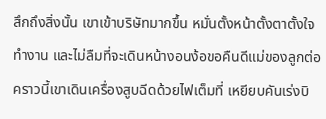สึกถึงสิ่งนั้น เขาเข้าบริษัทมากขึ้น หมั่นตั้งหน้าตั้งตาตั้งใจทำงาน และไม่ลืมที่จะเดินหน้างอนง้อขอคืนดีแม่ของลูกต่อ คราวนี้เขาเดินเครื่องสูบฉีดด้วยไฟเต็มที่ เหยียบคันเร่งบิ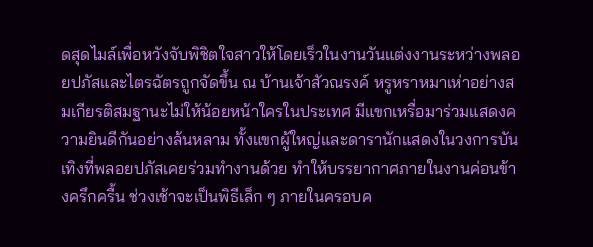ดสุดไมล์เพื่อหวังจับพิชิตใจสาวให้โดยเร็วในงานวันแต่งงานระหว่างพลอยปภัสและไตรฉัตรถูกจัดขึ้น ณ บ้านเจ้าสัวณรงค์ หรูหราหมาเห่าอย่างสมเกียรติสมฐานะไม่ให้น้อยหน้าใครในประเทศ มีแขกเหรื่อมาร่วมแสดงความยินดีกันอย่างล้นหลาม ทั้งแขกผู้ใหญ่และดารานักแสดงในวงการบันเทิงที่พลอยปภัสเคยร่วมทำงานด้วย ทำให้บรรยากาศภายในงานค่อนข้างครึกครื้น ช่วงเช้าจะเป็นพิธีเล็ก ๆ ภายในครอบค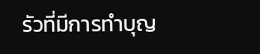รัวที่มีการทำบุญ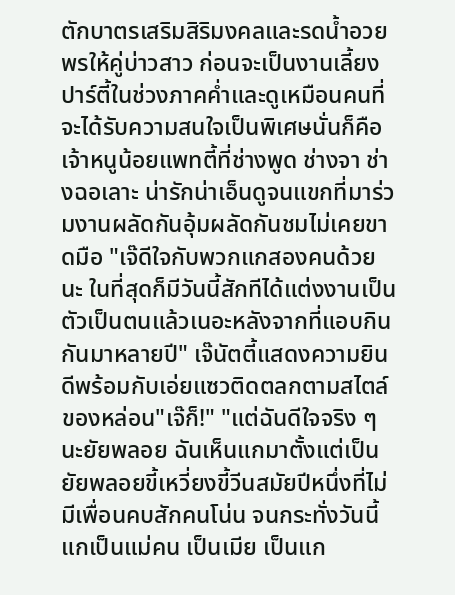ตักบาตรเสริมสิริมงคลและรดน้ำอวยพรให้คู่บ่าวสาว ก่อนจะเป็นงานเลี้ยงปาร์ตี้ในช่วงภาคค่ำและดูเหมือนคนที่จะได้รับความสนใจเป็นพิเศษนั่นก็คือเจ้าหนูน้อยแพทตี้ที่ช่างพูด ช่างจา ช่างฉอเลาะ น่ารักน่าเอ็นดูจนแขกที่มาร่วมงานผลัดกันอุ้มผลัดกันชมไม่เคยขาดมือ "เจ๊ดีใจกับพวกแกสองคนด้วยนะ ในที่สุดก็มีวันนี้สักทีได้แต่งงานเป็นตัวเป็นตนแล้วเนอะหลังจากที่แอบกินกันมาหลายปี" เจ๊นัตตี้แสดงความยินดีพร้อมกับเอ่ยแซวติดตลกตามสไตล์ของหล่อน"เจ๊ก็!" "แต่ฉันดีใจจริง ๆ นะยัยพลอย ฉันเห็นแกมาตั้งแต่เป็นยัยพลอยขี้เหวี่ยงขี้วีนสมัยปีหนึ่งที่ไม่มีเพื่อนคบสักคนโน่น จนกระทั่งวันนี้แกเป็นแม่คน เป็นเมีย เป็นแก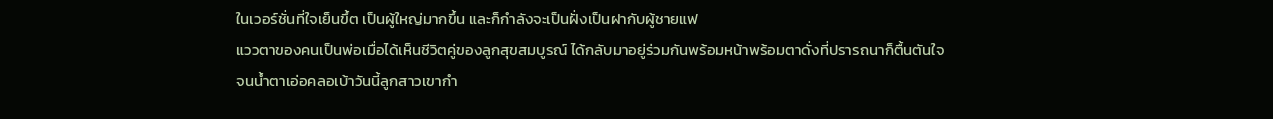ในเวอร์ชั่นที่ใจเย็นขึ้ต เป็นผู้ใหญ่มากขึ้น และก็กำลังจะเป็นฝั่งเป็นฝากับผู้ชายแฟ
แววตาของคนเป็นพ่อเมื่อได้เห็นชีวิตคู่ของลูกสุขสมบูรณ์ ได้กลับมาอยู่ร่วมกันพร้อมหน้าพร้อมตาดั่งที่ปรารถนาก็ตื้นตันใจจนน้ำตาเอ่อคลอเบ้าวันนี้ลูกสาวเขากำ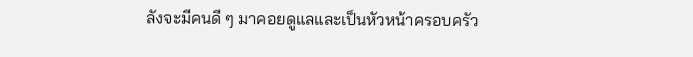ลังจะมีคนดี ๆ มาคอยดูแลและเป็นหัวหน้าครอบครัว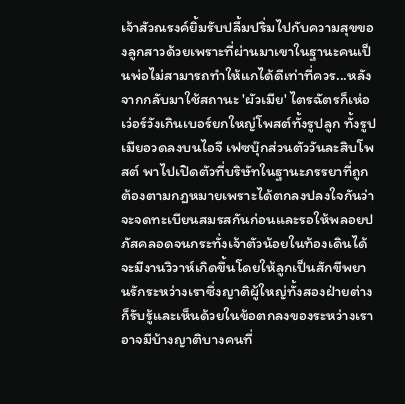เจ้าสัวณรงค์ยิ้มรับปลื้มปริ่มไปกับความสุขของลูกสาวด้วยเพราะที่ผ่านมาเขาในฐานะคนเป็นพ่อไม่สามารถทำให้แกได้ดีเท่าที่ควร...หลังจากกลับมาใช้สถานะ 'ผัวเมีย' ไตรฉัตรก็เห่อเว่อร์วังเกินเบอร์ยกใหญ่โพสต์ทั้งรูปลูก ทั้งรูปเมียอวดลงบนไอจี เฟซบุ๊กส่วนตัววันละสิบโพสต์ พาไปเปิดตัวที่บริษัทในฐานะภรรยาที่ถูกต้องตามกฎหมายเพราะได้ตกลงปลงใจกันว่าจะจดทะเบียนสมรสกันก่อนและรอให้พลอยปภัสคลอดจนกระทั่งเจ้าตัวน้อยในท้องเดินได้จะมีงานวิวาห์เกิดขึ้นโดยให้ลูกเป็นสักขีพยานรักระหว่างเราซึ่งญาติผู้ใหญ่ทั้งสองฝ่ายต่างก็รับรู้และเห็นด้วยในข้อตกลงของระหว่างเรา อาจมีบ้างญาติบางคนที่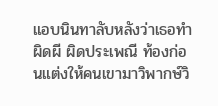แอบนินทาลับหลังว่าเธอทำผิดผี ผิดประเพณี ท้องก่อนแต่งให้คนเขามาวิพากษ์วิ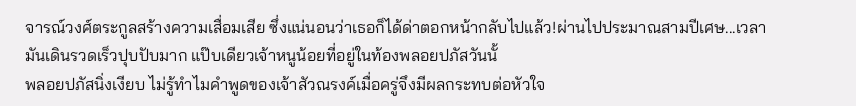จารณ์วงศ์ตระกูลสร้างความเสื่อมเสีย ซึ่งแน่นอนว่าเธอก็ได้ด่าตอกหน้ากลับไปแล้ว!ผ่านไปประมาณสามปีเศษ...เวลามันเดินรวดเร็วปุบปับมาก แป๊บเดียวเจ้าหนูน้อยที่อยู่ในท้องพลอยปภัสวันนั้
พลอยปภัสนิ่งเงียบ ไม่รู้ทำไมคำพูดของเจ้าสัวณรงค์เมื่อครู่จึงมีผลกระทบต่อหัวใจ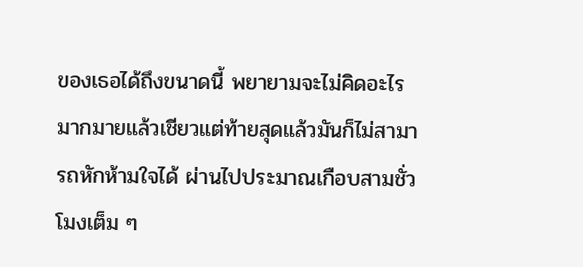ของเธอได้ถึงขนาดนี้ พยายามจะไม่คิดอะไรมากมายแล้วเชียวแต่ท้ายสุดแล้วมันก็ไม่สามารถหักห้ามใจได้ ผ่านไปประมาณเกือบสามชั่วโมงเต็ม ๆ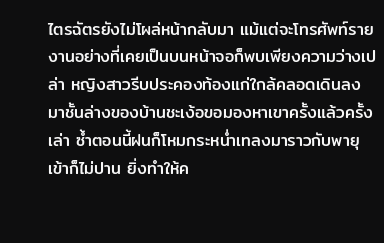ไตรฉัตรยังไม่โผล่หน้ากลับมา แม้แต่จะโทรศัพท์รายงานอย่างที่เคยเป็นบนหน้าจอก็พบเพียงความว่างเปล่า หญิงสาวรีบประคองท้องแก่ใกล้คลอดเดินลงมาชั้นล่างของบ้านชะเง้อขอมองหาเขาครั้งแล้วครั้งเล่า ซ้ำตอนนี้ฝนก็โหมกระหน่ำเทลงมาราวกับพายุเข้าก็ไม่ปาน ยิ่งทำให้ค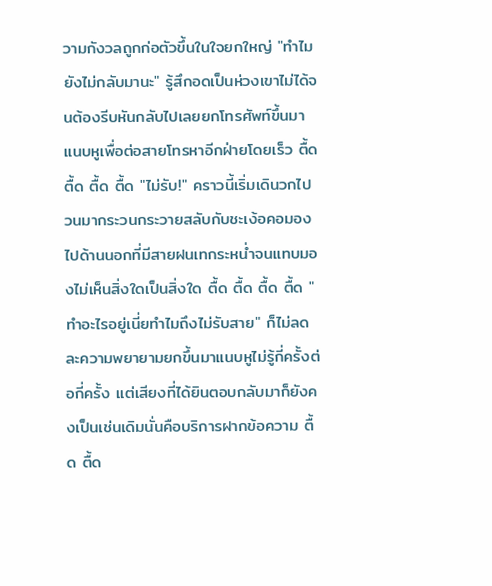วามกังวลถูกก่อตัวขึ้นในใจยกใหญ่ "ทำไมยังไม่กลับมานะ" รู้สึกอดเป็นห่วงเขาไม่ได้จนต้องรีบหันกลับไปเลยยกโทรศัพท์ขึ้นมาแนบหูเพื่อต่อสายโทรหาอีกฝ่ายโดยเร็ว ตื้ด ตื้ด ตื้ด ตื้ด "ไม่รับ!" คราวนี้เริ่มเดินวกไปวนมากระวนกระวายสลับกับชะเง้อคอมองไปด้านนอกที่มีสายฝนเทกระหน่ำจนแทบมองไม่เห็นสิ่งใดเป็นสิ่งใด ตื้ด ตื้ด ตื้ด ตื้ด "ทำอะไรอยู่เนี่ยทำไมถึงไม่รับสาย" ก็ไม่ลดละความพยายามยกขึ้นมาแนบหูไม่รู้กี่ครั้งต่อกี่ครั้ง แต่เสียงที่ได้ยินตอบกลับมาก็ยังคงเป็นเช่นเดิมนั่นคือบริการฝากข้อความ ตื้ด ตื้ด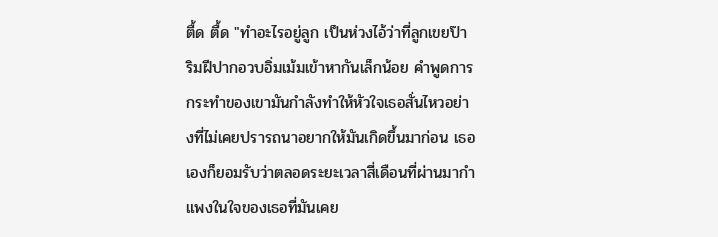ตื้ด ตื้ด "ทำอะไรอยู่ลูก เป็นห่วงไอ้ว่าที่ลูกเขยป๊า
ริมฝีปากอวบอิ่มเม้มเข้าหากันเล็กน้อย คำพูดการกระทำของเขามันกำลังทำให้หัวใจเธอสั่นไหวอย่างที่ไม่เคยปรารถนาอยากให้มันเกิดขึ้นมาก่อน เธอเองก็ยอมรับว่าตลอดระยะเวลาสี่เดือนที่ผ่านมากำแพงในใจของเธอที่มันเคย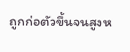ถูกก่อตัวขึ้นจนสูงห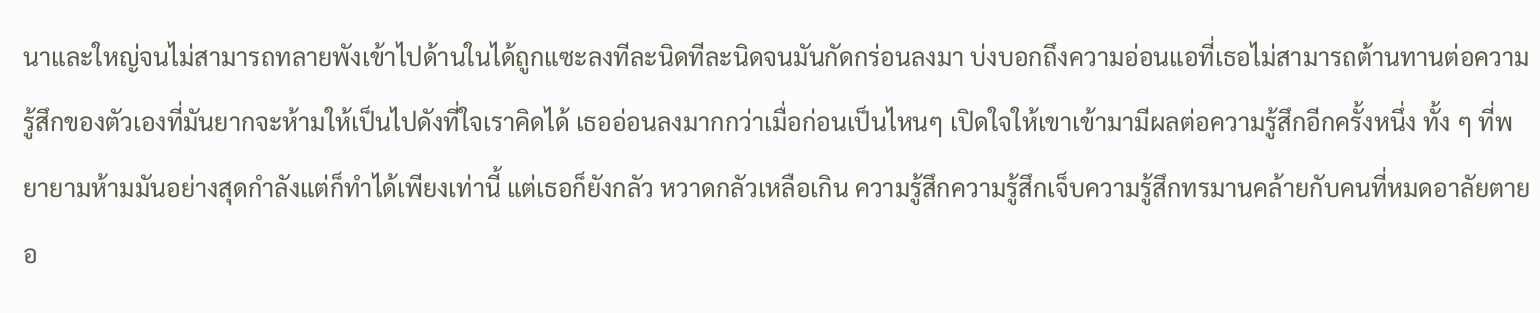นาและใหญ่จนไม่สามารถทลายพังเข้าไปด้านในได้ถูกแซะลงทีละนิดทีละนิดจนมันกัดกร่อนลงมา บ่งบอกถึงความอ่อนแอที่เธอไม่สามารถต้านทานต่อความรู้สึกของตัวเองที่มันยากจะห้ามให้เป็นไปดังที่ใจเราคิดได้ เธออ่อนลงมากกว่าเมื่อก่อนเป็นไหนๆ เปิดใจให้เขาเข้ามามีผลต่อความรู้สึกอีกครั้งหนึ่ง ทั้ง ๆ ที่พยายามห้ามมันอย่างสุดกำลังแต่ก็ทำได้เพียงเท่านี้ แต่เธอก็ยังกลัว หวาดกลัวเหลือเกิน ความรู้สึกความรู้สึกเจ็บความรู้สึกทรมานคล้ายกับคนที่หมดอาลัยตายอ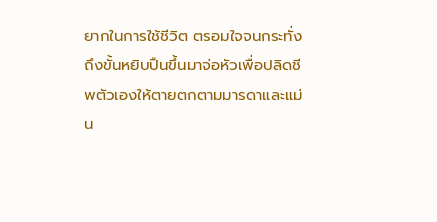ยากในการใช้ชีวิต ตรอมใจจนกระทั่งถึงขั้นหยิบปืนขึ้นมาจ่อหัวเพื่อปลิดชีพตัวเองให้ตายตกตามมารดาและแม่น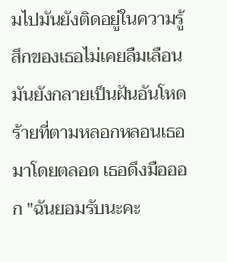มไปมันยังติดอยู่ในความรู้สึกของเธอไม่เคยลืมเลือน มันยังกลายเป็นฝันอันโหดร้ายที่ตามหลอกหลอนเธอมาโดยตลอด เธอดึงมือออก "ฉันยอมรับนะคะ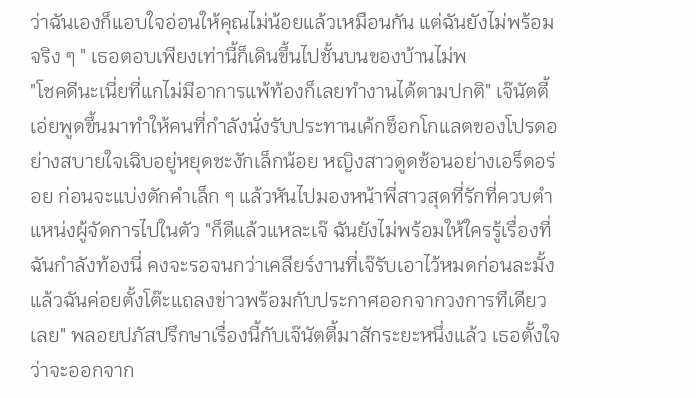ว่าฉันเองก็แอบใจอ่อนให้คุณไม่น้อยแล้วเหมือนกัน แต่ฉันยังไม่พร้อมจริง ๆ " เธอตอบเพียงเท่านี้ก็เดินขึ้นไปชั้นบนของบ้านไม่พ
"โชคดีนะเนี่ยที่แกไม่มีอาการแพ้ท้องก็เลยทำงานได้ตามปกติ" เจ๊นัตตี้เอ่ยพูดขึ้นมาทำให้คนที่กำลังนั่งรับประทานเค้กช็อกโกแลตของโปรดอย่างสบายใจเฉิบอยู่หยุดชะงักเล็กน้อย หญิงสาวดูดช้อนอย่างเอร็ดอร่อย ก่อนจะแบ่งตักคำเล็ก ๆ แล้วหันไปมองหน้าพี่สาวสุดที่รักที่ควบตำแหน่งผู้จัดการไปในตัว "ก็ดีแล้วแหละเจ๊ ฉันยังไม่พร้อมให้ใครรู้เรื่องที่ฉันกำลังท้องนี่ คงจะรอจนกว่าเคลียร์งานที่เจ๊รับเอาไว้หมดก่อนละมั้งแล้วฉันค่อยตั้งโต๊ะแถลงข่าวพร้อมกับประกาศออกจากวงการทีเดียวเลย" พลอยปภัสปรึกษาเรื่องนี้กับเจ๊นัตตี้มาสักระยะหนึ่งแล้ว เธอตั้งใจว่าจะออกจาก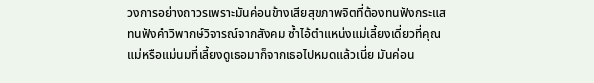วงการอย่างถาวรเพราะมันค่อนข้างเสียสุขภาพจิตที่ต้องทนฟังกระแส ทนฟังคำวิพากษ์วิจารณ์จากสังคม ซ้ำไอ้ตำแหน่งแม่เลี้ยงเดี่ยวที่คุณแม่หรือแม่นมที่เลี้ยงดูเธอมาก็จากเธอไปหมดแล้วเนี่ย มันค่อน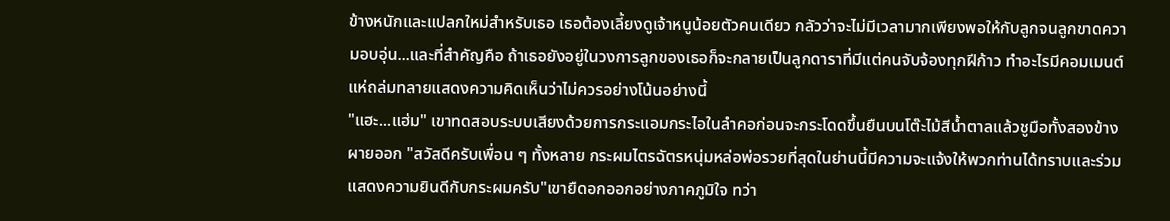ข้างหนักและแปลกใหม่สำหรับเธอ เธอต้องเลี้ยงดูเจ้าหนูน้อยตัวคนเดียว กลัวว่าจะไม่มีเวลามากเพียงพอให้กับลูกจนลูกขาดความอบอุ่น...และที่สำคัญคือ ถ้าเธอยังอยู่ในวงการลูกของเธอก็จะกลายเป็นลูกดาราที่มีแต่คนจับจ้องทุกฝีก้าว ทำอะไรมีคอมเมนต์แห่ถล่มทลายแสดงความคิดเห็นว่าไม่ควรอย่างโน้นอย่างนี้
"แฮะ...แฮ่ม" เขาทดสอบระบบเสียงด้วยการกระแอมกระไอในลำคอก่อนจะกระโดดขึ้นยืนบนโต๊ะไม้สีน้ำตาลแล้วชูมือทั้งสองข้างผายออก "สวัสดีครับเพื่อน ๆ ทั้งหลาย กระผมไตรฉัตรหนุ่มหล่อพ่อรวยที่สุดในย่านนี้มีความจะแจ้งให้พวกท่านได้ทราบและร่วมแสดงความยินดีกับกระผมครับ"เขายืดอกออกอย่างภาคภูมิใจ ทว่า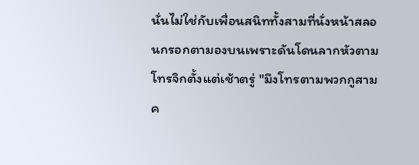นั่นไม่ใช่กับเพื่อนสนิททั้งสามที่นั่งหน้าสลอนกรอกตามองบนเพราะดันโดนลากหัวตามโทรจิกตั้งแต่เช้าตรู่ "มึงโทรตามพวกกูสามค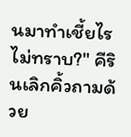นมาทำเชี้ยไรไม่ทราบ?" คีรินเลิกคิ้วถามด้วย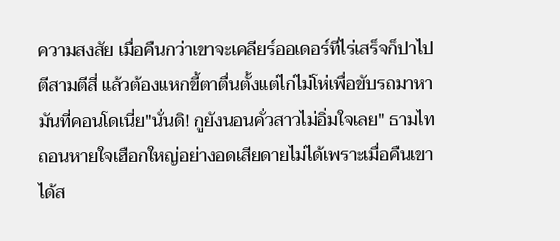ความสงสัย เมื่อคืนกว่าเขาจะเคลียร์ออเดอร์ที่ไร่เสร็จก็ปาไปตีสามตีสี่ แล้วต้องแหกขี้ตาตื่นตั้งแต่ไก่ไม่โห่เพื่อขับรถมาหามันที่คอนโดเนี่ย"นั่นดิ! กูยังนอนคั่วสาวไม่อิ่มใจเลย" ธามไทถอนหายใจเฮือกใหญ่อย่างอดเสียดายไม่ได้เพราะเมื่อคืนเขาได้ส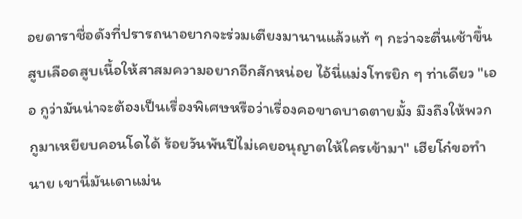อยดาราชื่อดังที่ปรารถนาอยากจะร่วมเตียงมานานแล้วแท้ ๆ กะว่าจะตื่นเช้าขึ้นสูบเลือดสูบเนื้อให้สาสมความอยากอีกสักหน่อย ไอ้นี่แม่งโทรยิก ๆ ท่าเดียว "เออ กูว่ามันน่าจะต้องเป็นเรื่องพิเศษหรือว่าเรื่องคอขาดบาดตายมั้ง มึงถึงให้พวกกูมาเหยียบคอนโดได้ ร้อยวันพันปีไม่เคยอนุญาตให้ใครเข้ามา" เฮียโก๋ขอทำนาย เขานี่มันเดาแม่น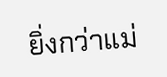ยิ่งกว่าแม่